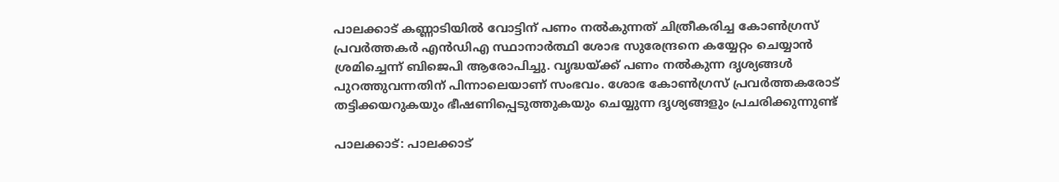പാലക്കാട് കണ്ണാടിയിൽ വോട്ടിന് പണം നൽകുന്നത് ചിത്രീകരിച്ച കോൺഗ്രസ് പ്രവർത്തകർ എൻഡിഎ സ്ഥാനാർത്ഥി ശോഭ സുരേന്ദ്രനെ കയ്യേറ്റം ചെയ്യാൻ ശ്രമിച്ചെന്ന് ബിജെപി ആരോപിച്ചു. വൃദ്ധയ്ക്ക് പണം നൽകുന്ന ദൃശ്യങ്ങൾ പുറത്തുവന്നതിന് പിന്നാലെയാണ് സംഭവം. ശോഭ കോൺഗ്രസ് പ്രവർത്തകരോട് തട്ടിക്കയറുകയും ഭീഷണിപ്പെടുത്തുകയും ചെയ്യുന്ന ദൃശ്യങ്ങളും പ്രചരിക്കുന്നുണ്ട്

പാലക്കാട്: പാലക്കാട്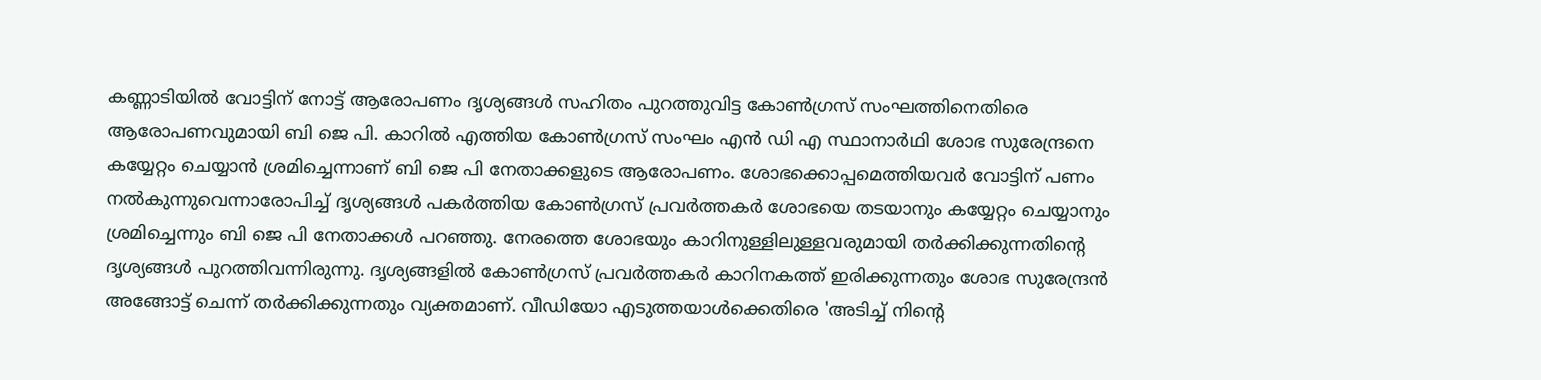കണ്ണാടിയിൽ വോട്ടിന് നോട്ട് ആരോപണം ദൃശ്യങ്ങൾ സഹിതം പുറത്തുവിട്ട കോൺഗ്രസ് സംഘത്തിനെതിരെ ആരോപണവുമായി ബി ജെ പി. കാറിൽ എത്തിയ കോൺഗ്രസ് സംഘം എൻ ഡി എ സ്ഥാനാർഥി ശോഭ സുരേന്ദ്രനെ കയ്യേറ്റം ചെയ്യാൻ ശ്രമിച്ചെന്നാണ് ബി ജെ പി നേതാക്കളുടെ ആരോപണം. ശോഭക്കൊപ്പമെത്തിയവർ വോട്ടിന് പണം നൽകുന്നുവെന്നാരോപിച്ച് ദൃശ്യങ്ങൾ പകർത്തിയ കോൺഗ്രസ് പ്രവർത്തകർ ശോഭയെ തടയാനും കയ്യേറ്റം ചെയ്യാനും ശ്രമിച്ചെന്നും ബി ജെ പി നേതാക്കൾ പറഞ്ഞു. നേരത്തെ ശോഭയും കാറിനുള്ളിലുള്ളവരുമായി തർക്കിക്കുന്നതിന്‍റെ ദൃശ്യങ്ങൾ പുറത്തിവന്നിരുന്നു. ദൃശ്യങ്ങളിൽ കോൺഗ്രസ് പ്രവർത്തകർ കാറിനകത്ത് ഇരിക്കുന്നതും ശോഭ സുരേന്ദ്രൻ അങ്ങോട്ട് ചെന്ന് തർക്കിക്കുന്നതും വ്യക്തമാണ്. വീഡിയോ എടുത്തയാൾക്കെതിരെ 'അടിച്ച് നിന്റെ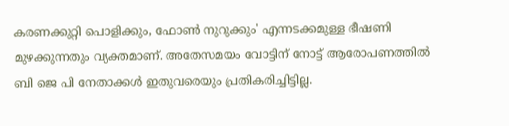കരണക്കുറ്റി പൊളിക്കും, ഫോണ്‍ നുറുക്കും' എന്നടക്കമുള്ള ഭീഷണി മുഴക്കുന്നതും വ്യക്തമാണ്. അതേസമയം വോട്ടിന് നോട്ട് ആരോപണത്തിൽ ബി ജെ പി നേതാക്കൾ ഇതുവരെയും പ്രതികരിച്ചിട്ടില്ല.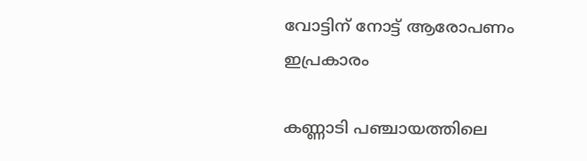വോട്ടിന് നോട്ട് ആരോപണം ഇപ്രകാരം

കണ്ണാടി പഞ്ചായത്തിലെ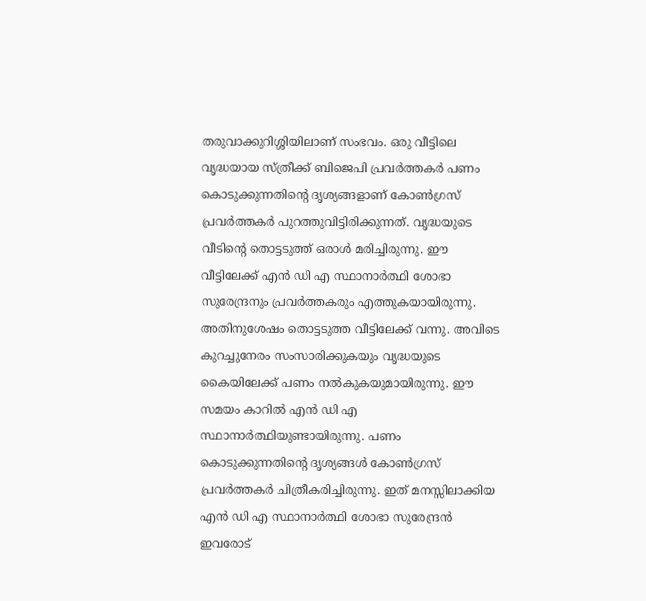തരുവാക്കുറിശ്ശിയിലാണ് സംഭവം. ഒരു വീട്ടിലെ വൃദ്ധയായ സ്ത്രീക്ക് ബിജെപി പ്രവർത്തകർ പണം കൊടുക്കുന്നതിൻ്റെ ദൃശ്യങ്ങളാണ് കോൺഗ്രസ് പ്രവർത്തകർ പുറത്തുവിട്ടിരിക്കുന്നത്. വൃദ്ധയുടെ വീടിന്റെ തൊട്ടടുത്ത് ഒരാൾ മരിച്ചിരുന്നു. ഈ വീട്ടിലേക്ക് എൻ ഡി എ സ്ഥാനാർത്ഥി ശോഭാ സുരേന്ദ്രനും പ്രവർത്തകരും എത്തുകയായിരുന്നു. അതിനുശേഷം തൊട്ടടുത്ത വീട്ടിലേക്ക് വന്നു. അവിടെ കുറച്ചുനേരം സംസാരിക്കുകയും വൃദ്ധയുടെ കൈയിലേക്ക് പണം നൽകുകയുമായിരുന്നു. ഈ സമയം കാറിൽ എൻ ഡി എ സ്ഥാനാർത്ഥിയുണ്ടായിരുന്നു. പണം കൊടുക്കുന്നതിൻ്റെ ദൃശ്യങ്ങൾ കോൺഗ്രസ് പ്രവർത്തകർ ചിത്രീകരിച്ചിരുന്നു. ഇത് മനസ്സിലാക്കിയ എൻ ഡി എ സ്ഥാനാർത്ഥി ശോഭാ സുരേന്ദ്രൻ ഇവരോട്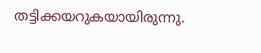തട്ടിക്കയറുകയായിരുന്നു.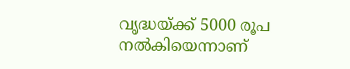വൃദ്ധയ്ക്ക് 5000 രൂപ നൽകിയെന്നാണ്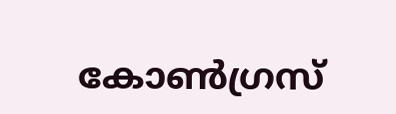കോൺഗ്രസ്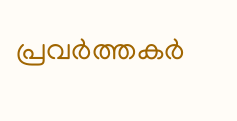പ്രവർത്തകർ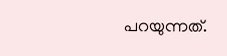പറയുന്നത്.